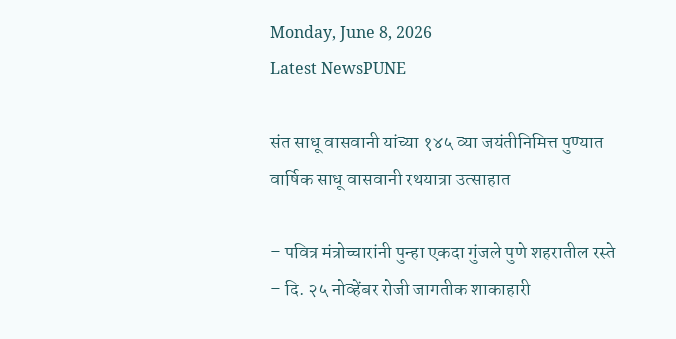Monday, June 8, 2026
Latest NewsPUNE

संत साधू वासवानी यांच्या १४५ व्या जयंतीनिमित्त पुण्यात वार्षिक साधू वासवानी रथयात्रा उत्साहात

– पवित्र मंत्रोच्चारांनी पुन्हा एकदा गुंजले पुणे शहरातील रस्ते
– दि. २५ नोव्हेंबर रोजी जागतीक शाकाहारी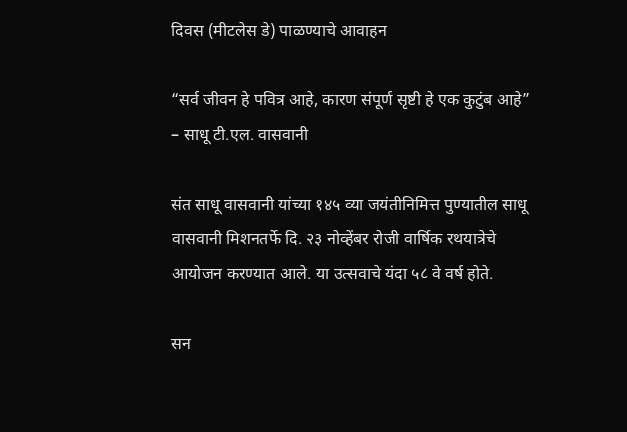दिवस (मीटलेस डे) पाळण्याचे आवाहन

“सर्व जीवन हे पवित्र आहे, कारण संपूर्ण सृष्टी हे एक कुटुंब आहे”
– साधू टी.एल. वासवानी

संत साधू वासवानी यांच्या १४५ व्या जयंतीनिमित्त पुण्यातील साधू वासवानी मिशनतर्फे दि. २३ नोव्हेंबर रोजी वार्षिक रथयात्रेचे आयोजन करण्यात आले. या उत्सवाचे यंदा ५८ वे वर्ष होते.

सन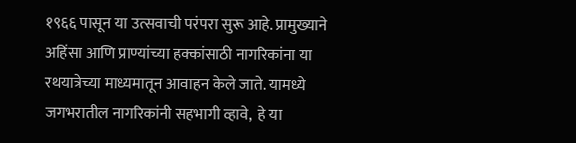१९६६ पासून या उत्सवाची परंपरा सुरू आहे. प्रामुख्याने अहिंसा आणि प्राण्यांच्या हक्कांसाठी नागरिकांना या रथयात्रेच्या माध्यमातून आवाहन केले जाते. यामध्ये जगभरातील नागरिकांनी सहभागी व्हावे,  हे या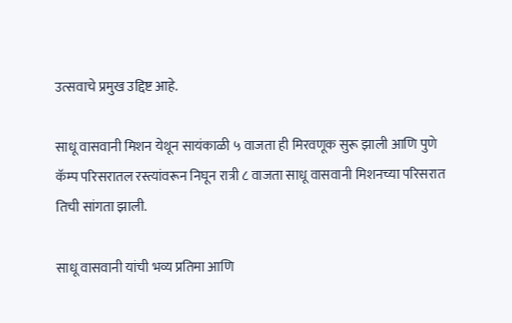उत्सवाचे प्रमुख उद्दिष्ट आहे.

साधू वासवानी मिशन येथून सायंकाळी ५ वाजता ही मिरवणूक सुरू झाली आणि पुणे कॅम्प परिसरातल रस्त्यांवरून निघून रात्री ८ वाजता साधू वासवानी मिशनच्या परिसरात तिची सांगता झाली.

साधू वासवानी यांची भव्य प्रतिमा आणि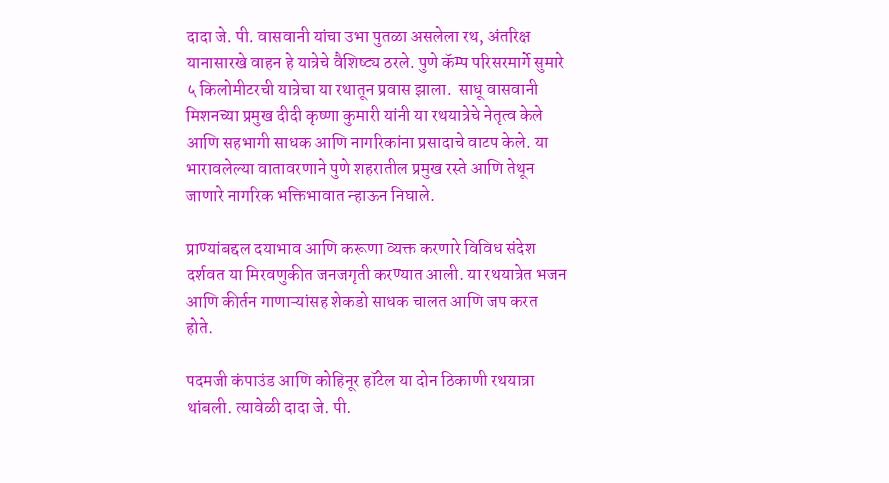दादा जे. पी. वासवानी यांचा उभा पुतळा असलेला रथ, अंतरिक्ष यानासारखे वाहन हे यात्रेचे वैशिष्ट्य ठरले. पुणे कॅम्प परिसरमार्गे सुमारे ५ किलोमीटरची यात्रेचा या रथातून प्रवास झाला.  साधू वासवानी मिशनच्या प्रमुख दीदी कृष्णा कुमारी यांनी या रथयात्रेचे नेतृत्व केले आणि सहभागी साधक आणि नागरिकांना प्रसादाचे वाटप केले. या भारावलेल्या वातावरणाने पुणे शहरातील प्रमुख रस्ते आणि तेथून जाणारे नागरिक भक्तिभावात न्हाऊन निघाले.

प्राण्यांबद्दल दयाभाव आणि करूणा व्यक्त करणारे विविध संदेश दर्शवत या मिरवणुकीत जनजगृती करण्यात आली. या रथयात्रेत भजन आणि कीर्तन गाणाऱ्यांसह शेकडो साधक चालत आणि जप करत होते.

पदमजी कंपाउंड आणि कोहिनूर हॉटेल या दोन ठिकाणी रथयात्रा थांबली. त्यावेळी दादा जे. पी.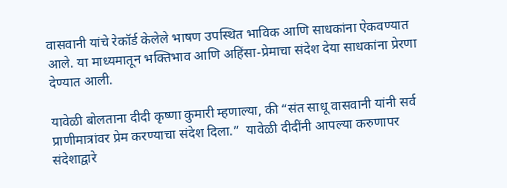वासवानी यांचे रेकॉर्ड केलेले भाषण उपस्थित भाविक आणि साधकांना ऐकवण्यात आले. या माध्यमातून भक्तिभाव आणि अहिंसा-प्रेमाचा संदेश देया साधकांना प्रेरणा देण्यात आली.

यावेळी बोलताना दीदी कृष्णा कुमारी म्हणाल्या, की “संत साधू वासवानी यांनी सर्व प्राणीमात्रांवर प्रेम करण्याचा संदेश दिला.”  यावेळी दीदींनी आपल्या करुणापर संदेशाद्वारे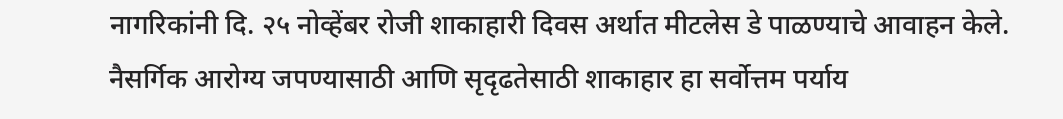नागरिकांनी दि. २५ नोव्हेंबर रोजी शाकाहारी दिवस अर्थात मीटलेस डे पाळण्याचे आवाहन केले. नैसर्गिक आरोग्य जपण्यासाठी आणि सृदृढतेसाठी शाकाहार हा सर्वोत्तम पर्याय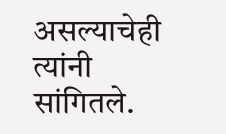असल्याचेही त्यांनी सांगितले.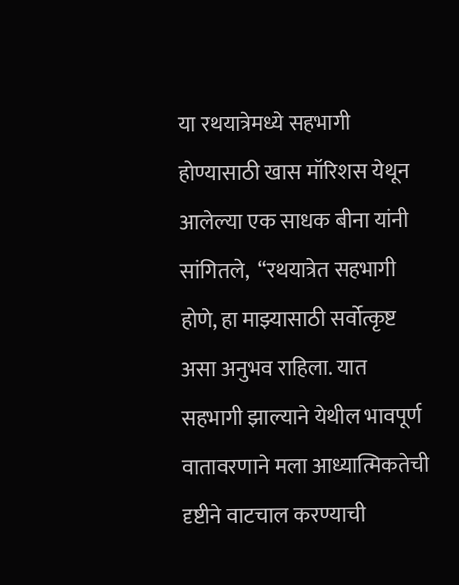या रथयात्रेमध्ये सहभागी होण्यासाठी खास मॉरिशस येथून आलेल्या एक साधक बीना यांनी सांगितले,  “रथयात्रेत सहभागी होणे, हा माझ्यासाठी सर्वोत्कृष्ट असा अनुभव राहिला. यात सहभागी झाल्याने येथील भावपूर्ण वातावरणाने मला आध्यात्मिकतेची दृष्टीने वाटचाल करण्याची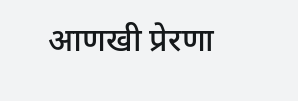आणखी प्रेरणा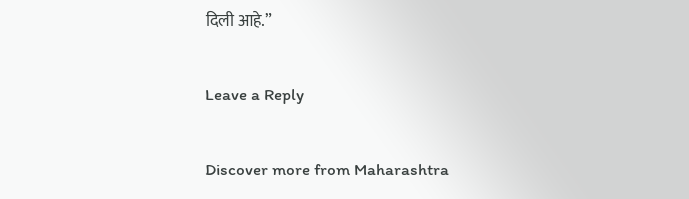दिली आहे.”

Leave a Reply

Discover more from Maharashtra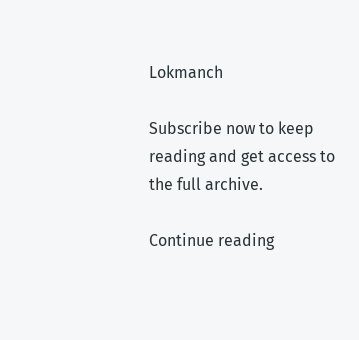Lokmanch

Subscribe now to keep reading and get access to the full archive.

Continue reading